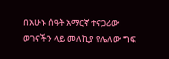በአሁኑ ሰዓት አማርኛ ተናጋሪው ወገናችን ላይ መለኪያ የሌለው ግፍ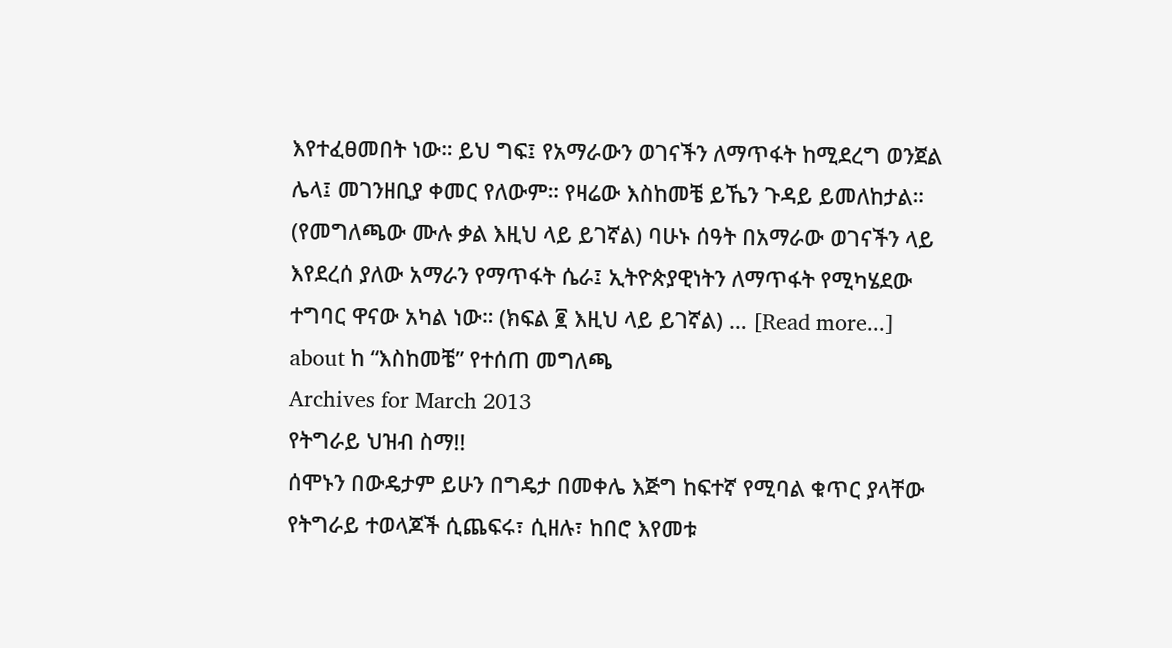እየተፈፀመበት ነው። ይህ ግፍ፤ የአማራውን ወገናችን ለማጥፋት ከሚደረግ ወንጀል ሌላ፤ መገንዘቢያ ቀመር የለውም። የዛሬው እስከመቼ ይኼን ጉዳይ ይመለከታል። (የመግለጫው ሙሉ ቃል እዚህ ላይ ይገኛል) ባሁኑ ሰዓት በአማራው ወገናችን ላይ እየደረሰ ያለው አማራን የማጥፋት ሴራ፤ ኢትዮጵያዊነትን ለማጥፋት የሚካሄደው ተግባር ዋናው አካል ነው። (ክፍል ፪ እዚህ ላይ ይገኛል) … [Read more...] about ከ “እስከመቼ” የተሰጠ መግለጫ
Archives for March 2013
የትግራይ ህዝብ ስማ!!
ሰሞኑን በውዴታም ይሁን በግዴታ በመቀሌ እጅግ ከፍተኛ የሚባል ቁጥር ያላቸው የትግራይ ተወላጆች ሲጨፍሩ፣ ሲዘሉ፣ ከበሮ እየመቱ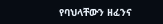የባህላቸውን ዘፈንና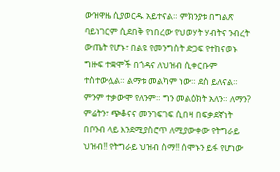ውዝዋዜ ሲያወርዱ አይተናል። ምክንያቱ በግልጽ ባይነገርም ሲደበቅ የነበረው የህወሃት ሃብትና ንብረት ውጤት የሆኑ፣ በልዩ የመንግስት ድጋፍ የተከናወኑ ግዙፍ ተቋሞች በጎዳና ለህዝብ ሲቀርቡም ተስተውሏል። ልማቱ መልካም ነው። ደስ ይለናል። ምንም ተቃውሞ የለንም። ግን መልዕክት አለን። ለማን? ምሬትን፣ ጭቆናና መንገፍገፍ ሲበዛ በፍቃደኛነት በቦንብ ላይ እንደሚያስሮጥ ለሚያውቀው የትግራይ ህዝብ!! የትግራይ ህዝብ ስማ!! ሰሞኑን ይፋ የሆነው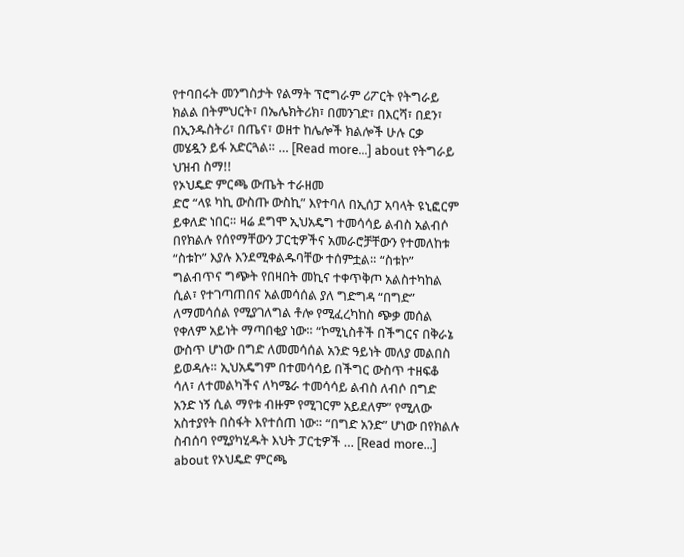የተባበሩት መንግስታት የልማት ፕሮግራም ሪፖርት የትግራይ ክልል በትምህርት፣ በኤሌክትሪክ፣ በመንገድ፣ በእርሻ፣ በደን፣ በኢንዱስትሪ፣ በጤና፣ ወዘተ ከሌሎች ክልሎች ሁሉ ርቃ መሄዷን ይፋ አድርጓል። … [Read more...] about የትግራይ ህዝብ ስማ!!
የኦህዴድ ምርጫ ውጤት ተራዘመ
ድሮ “ላዩ ካኪ ውስጡ ውስኪ” እየተባለ በኢሰፓ አባላት ዩኒፎርም ይቀለድ ነበር። ዛሬ ደግሞ ኢህአዴግ ተመሳሳይ ልብስ አልብሶ በየክልሉ የሰየማቸውን ፓርቲዎችና አመራሮቻቸውን የተመለከቱ “ስቱኮ” እያሉ እንደሚቀልዱባቸው ተሰምቷል። “ስቱኮ” ግልብጥና ግጭት የበዛበት መኪና ተቀጥቅጦ አልስተካከል ሲል፣ የተገጣጠበና አልመሳሰል ያለ ግድግዳ “በግድ” ለማመሳሰል የሚያገለግል ቶሎ የሚፈረካከስ ጭቃ መሰል የቀለም አይነት ማጣበቂያ ነው። “ኮሚኒስቶች በችግርና በቅራኔ ውስጥ ሆነው በግድ ለመመሳሰል አንድ ዓይነት መለያ መልበስ ይወዳሉ። ኢህአዴግም በተመሳሳይ በችግር ውስጥ ተዘፍቆ ሳለ፣ ለተመልካችና ለካሜራ ተመሳሳይ ልብስ ለብሶ በግድ አንድ ነኝ ሲል ማየቱ ብዙም የሚገርም አይደለም” የሚለው አስተያየት በስፋት እየተሰጠ ነው። “በግድ አንድ” ሆነው በየክልሉ ስብሰባ የሚያካሂዱት እህት ፓርቲዎች … [Read more...] about የኦህዴድ ምርጫ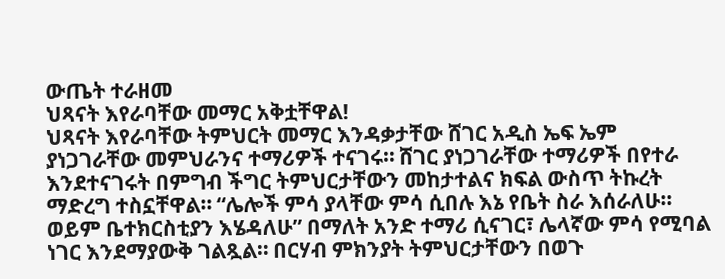ውጤት ተራዘመ
ህጻናት እየራባቸው መማር አቅቷቸዋል!
ህጻናት እየራባቸው ትምህርት መማር እንዳቃታቸው ሸገር አዲስ ኤፍ ኤም ያነጋገራቸው መምህራንና ተማሪዎች ተናገሩ። ሸገር ያነጋገራቸው ተማሪዎች በየተራ እንደተናገሩት በምግብ ችግር ትምህርታቸውን መከታተልና ክፍል ውስጥ ትኩረት ማድረግ ተስኗቸዋል። “ሌሎች ምሳ ያላቸው ምሳ ሲበሉ እኔ የቤት ስራ እሰራለሁ። ወይም ቤተክርስቲያን እሄዳለሁ” በማለት አንድ ተማሪ ሲናገር፣ ሌላኛው ምሳ የሚባል ነገር እንደማያውቅ ገልጿል። በርሃብ ምክንያት ትምህርታቸውን በወጉ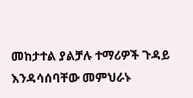መከታተል ያልቻሉ ተማሪዎች ጉዳይ እንዳሳሰባቸው መምህራኑ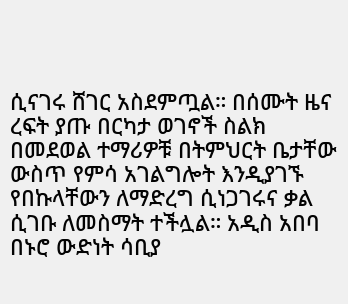ሲናገሩ ሸገር አስደምጧል። በሰሙት ዜና ረፍት ያጡ በርካታ ወገኖች ስልክ በመደወል ተማሪዎቹ በትምህርት ቤታቸው ውስጥ የምሳ አገልግሎት እንዲያገኙ የበኩላቸውን ለማድረግ ሲነጋገሩና ቃል ሲገቡ ለመስማት ተችሏል። አዲስ አበባ በኑሮ ውድነት ሳቢያ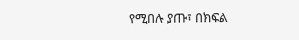የሚበሉ ያጡ፣ በክፍል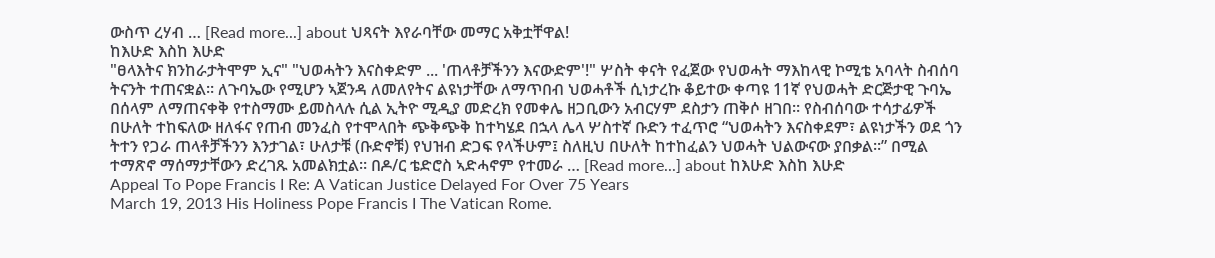ውስጥ ረሃብ … [Read more...] about ህጻናት እየራባቸው መማር አቅቷቸዋል!
ከእሁድ እስከ እሁድ
"ፀላእትና ክንከራታትሞም ኢና" "ህወሓትን እናስቀድም ... 'ጠላቶቻችንን እናውድም'!" ሦስት ቀናት የፈጀው የህወሓት ማእከላዊ ኮሚቴ አባላት ስብሰባ ትናንት ተጠናቋል። ለጉባኤው የሚሆን ኣጀንዳ ለመለየትና ልዩነታቸው ለማጥበብ ህወሓቶች ሲነታረኩ ቆይተው ቀጣዩ 11ኛ የህወሓት ድርጅታዊ ጉባኤ በሰላም ለማጠናቀቅ የተስማሙ ይመስላሉ ሲል ኢትዮ ሚዲያ መድረክ የመቀሌ ዘጋቢውን አብርሃም ደስታን ጠቅሶ ዘገበ። የስብሰባው ተሳታፊዎች በሁለት ተከፍለው ዘለፋና የጠብ መንፈስ የተሞላበት ጭቅጭቅ ከተካሄደ በኋላ ሌላ ሦስተኛ ቡድን ተፈጥሮ “ህወሓትን እናስቀደም፣ ልዩነታችን ወደ ጎን ትተን የጋራ ጠላቶቻችንን እንታገል፣ ሁለታቹ (ቡድኖቹ) የህዝብ ድጋፍ የላችሁም፤ ስለዚህ በሁለት ከተከፈልን ህወሓት ህልውናው ያበቃል።” በሚል ተማጽኖ ማሰማታቸውን ድረገጹ አመልክቷል። በዶ/ር ቴድሮስ ኣድሓኖም የተመራ … [Read more...] about ከእሁድ እስከ እሁድ
Appeal To Pope Francis I Re: A Vatican Justice Delayed For Over 75 Years
March 19, 2013 His Holiness Pope Francis I The Vatican Rome.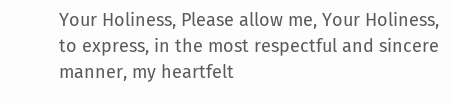Your Holiness, Please allow me, Your Holiness, to express, in the most respectful and sincere manner, my heartfelt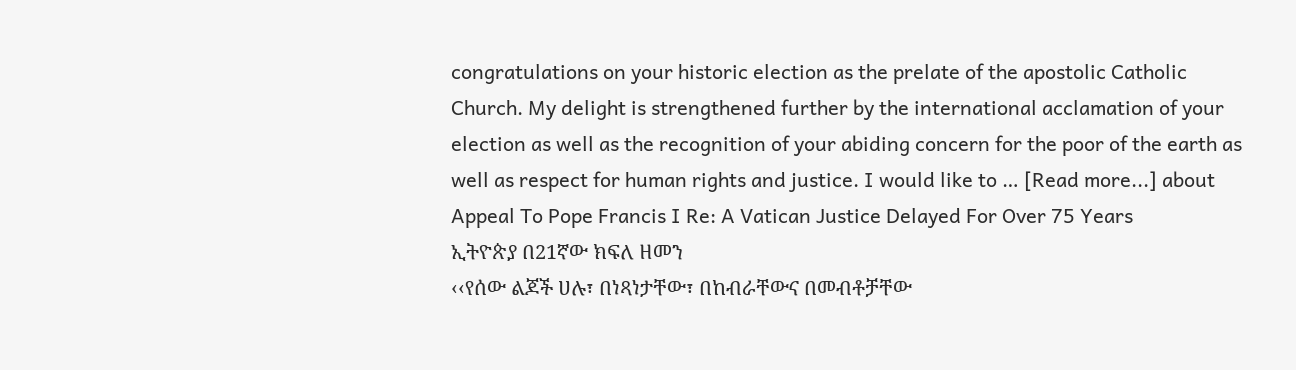congratulations on your historic election as the prelate of the apostolic Catholic Church. My delight is strengthened further by the international acclamation of your election as well as the recognition of your abiding concern for the poor of the earth as well as respect for human rights and justice. I would like to … [Read more...] about Appeal To Pope Francis I Re: A Vatican Justice Delayed For Over 75 Years
ኢትዮጵያ በ21ኛው ክፍለ ዘመን
‹‹የሰው ልጆች ሀሉ፣ በነጻነታቸው፣ በከብራቸውና በመብቶቻቸው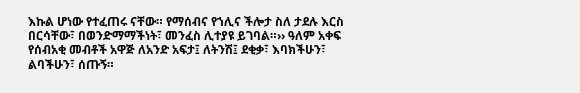እኩል ሆነው የተፈጠሩ ናቸው። የማሰብና የኀሊና ችሎታ ስለ ታደሉ እርስ በርሳቸው፣ በወንድማማችነት፣ መንፈስ ሊተያዩ ይገባል።›› ዓለም አቀፍ የሰብአቂ መብቶች አዋጅ ለአንድ አፍታ፤ ለትንሽ፤ ደቂቃ፣ እባክችሁን፣ ልባችሁን፣ ሰጡኝ።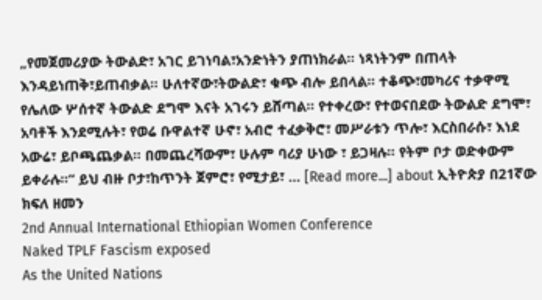„የመጀመሪያው ትውልድ፣ አገር ይገነባል፣አንድነትን ያጠነክራል። ነጻነትንም በጠላት እንዳይነጠቅ፣ይጠብቃል። ሁለተኛው፣ትውልድ፣ ቁጭ ብሎ ይበላል። ተቆጭ፣መካሪና ተቃዋሚ የሌለው ሦሰተኛ ትውልድ ደግሞ እናት አገሩን ይሸጣል። የተቀረው፣ የተወናበደው ትውልድ ደግሞ፣ አባቶች እንደሚሉት፣ የወሬ ቡዋልተኛ ሁኖ፣ አብሮ ተፈቃቅሮ፣ መሥራቱን ጥሎ፣ እርስበራሱ፣ እነደ አውሬ፣ ይቦጫጨቃል። በመጨረሻውም፣ ሁሉም ባሪያ ሁነው ፣ ይጋዛሉ። የትም ቦታ ወድቀውም ይቀራሉ።“ ይህ ብዙ ቦታ፣ከጥንት ጀምሮ፣ የሚታይ፣ … [Read more...] about ኢትዮጵያ በ21ኛው ክፍለ ዘመን
2nd Annual International Ethiopian Women Conference
Naked TPLF Fascism exposed
As the United Nations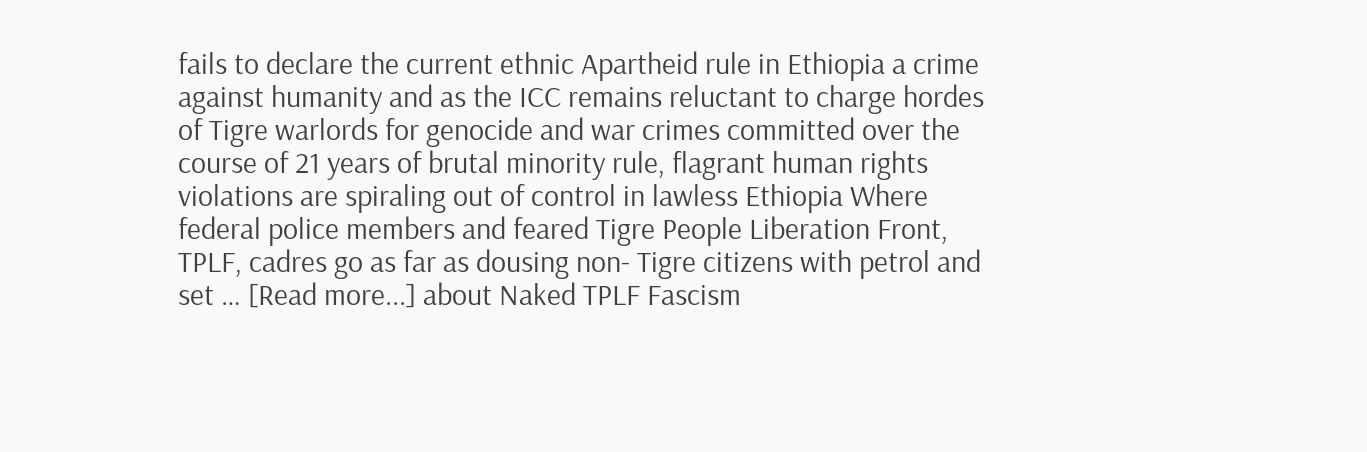fails to declare the current ethnic Apartheid rule in Ethiopia a crime against humanity and as the ICC remains reluctant to charge hordes of Tigre warlords for genocide and war crimes committed over the course of 21 years of brutal minority rule, flagrant human rights violations are spiraling out of control in lawless Ethiopia Where federal police members and feared Tigre People Liberation Front, TPLF, cadres go as far as dousing non- Tigre citizens with petrol and set … [Read more...] about Naked TPLF Fascism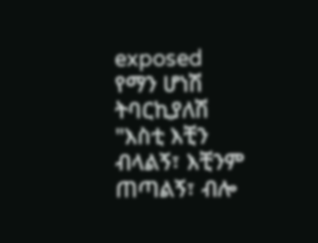exposed
የማን ሆነሽ ትባርኪያለሽ
"እስቲ እቺን ብላልኝ፣ እቺንም ጠጣልኝ፣ ብሎ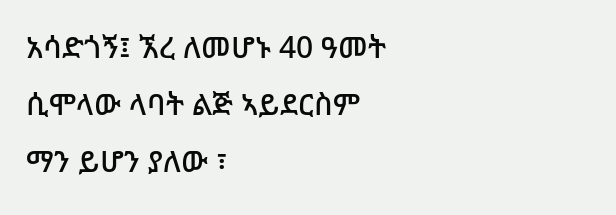አሳድጎኝ፤ ኧረ ለመሆኑ 40 ዓመት ሲሞላው ላባት ልጅ ኣይደርስም ማን ይሆን ያለው ፣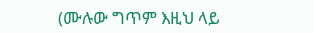(ሙሉው ግጥም እዚህ ላይ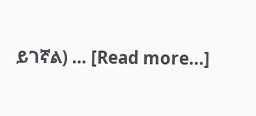ይገኛል) … [Read more...]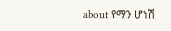about የማን ሆነሽ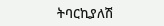ትባርኪያለሽ